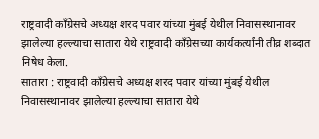राष्ट्रवादी काँग्रेसचे अध्यक्ष शरद पवार यांच्या मुंबई येथील निवासस्थानावर झालेल्या हल्ल्याचा सातारा येथे राष्ट्रवादी काँग्रेसच्या कार्यकर्त्यांनी तीव्र शब्दात निषेध केला.
सातारा : राष्ट्रवादी काँग्रेसचे अध्यक्ष शरद पवार यांच्या मुंबई येथील निवासस्थानावर झालेल्या हल्ल्याचा सातारा येथे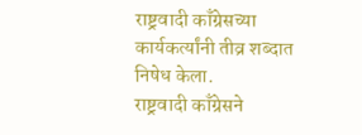राष्ट्रवादी काँग्रेसच्या कार्यकर्त्यांनी तीव्र शब्दात निषेध केला.
राष्ट्रवादी काँग्रेसने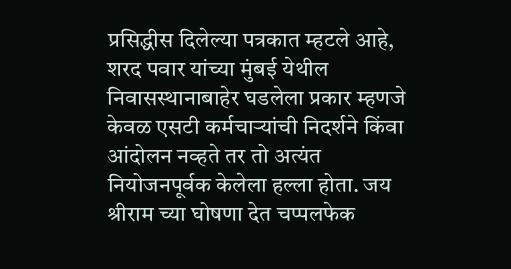प्रसिद्धीस दिलेल्या पत्रकात म्हटले आहे, शरद पवार यांच्या मुंबई येथील निवासस्थानाबाहेर घडलेला प्रकार म्हणजे केवळ एसटी कर्मचाऱ्यांची निदर्शने किंवा आंदोलन नव्हते तर तो अत्यंत नियोजनपूर्वक केलेला हल्ला होता. जय श्रीराम च्या घोषणा देत चप्पलफेक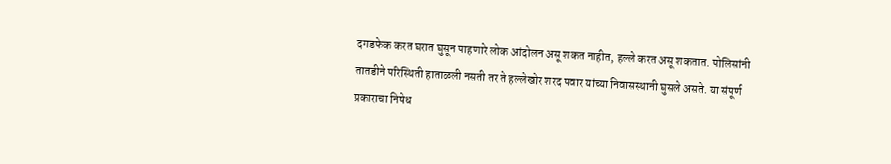दगडफेक करत घरात घुसून पाहणारे लोक आंदोलन असू शकत नाहीत, हल्ले करत असू शकतात. पोलिसांनी तातडीने परिस्थिती हाताळली नसती तर ते हल्लेखोर शरद पवार यांच्या निवासस्थानी घुसले असते. या संपूर्ण प्रकाराचा निषेध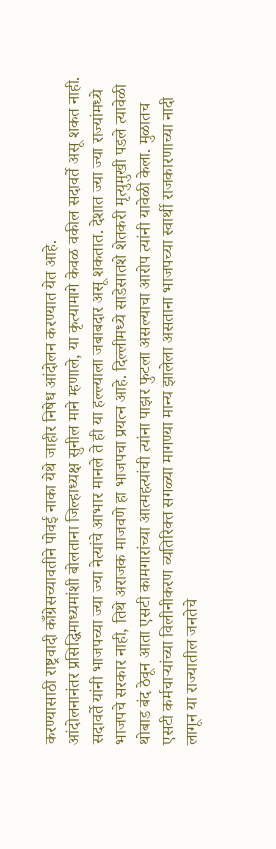करण्यासाठी राष्ट्रवादी काँग्रेसच्यावतीने पोवई नाका येथे जाहीर निषेध आंदोलन करण्यात येत आहे.
आंदोलनानंतर प्रसिद्धिमाध्यमांशी बोलताना जिल्हाध्यक्ष सुनील माने म्हणाले, या कृत्यामागे केवळ वकील सदावर्ते असू शकत नाही. सदावर्ते यांनी भाजपच्या ज्या ज्या नेत्यांचे आभार मानले ते ही या हल्ल्याला जबाबदार असू शकतात. देशात ज्या ज्या राज्यांमध्ये भाजपचे सरकार नाही, तिथे अराजक माजवणे हा भाजपचा प्रयत्न आहे. दिल्लीमध्ये साडेसातशे शेतकरी मृत्युमुखी पडले त्यावेळी थोबाड बंद ठेवून आता एसटी कामगारांच्या आत्महत्यांची त्यांना पाझर फुटला असल्याचा आरोप त्यांनी यावेळी केला. मुळातच एसटी कर्मचाऱ्यांच्या विलीनीकरण व्यतिरिक्त सगळ्या मागण्या मान्य झालेला असताना भाजपच्या स्वार्थी राजकारणाच्या नादी लागून या राज्यातील जनतेचे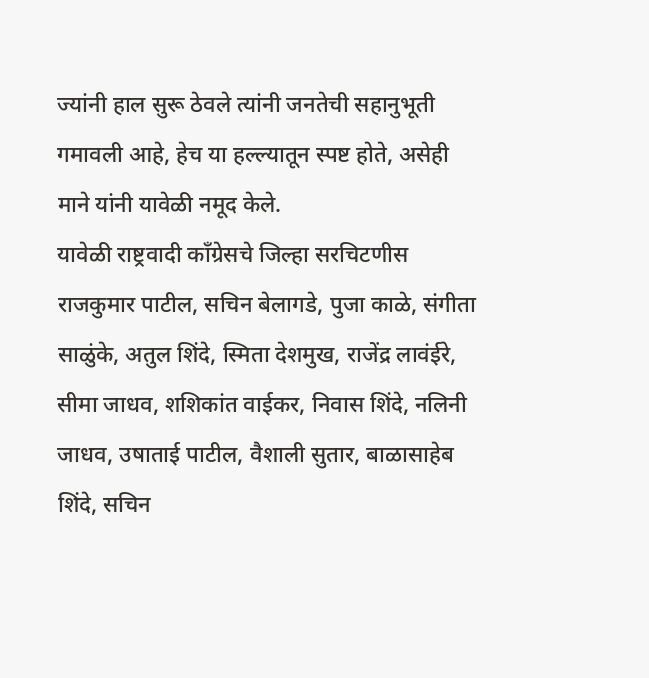ज्यांनी हाल सुरू ठेवले त्यांनी जनतेची सहानुभूती गमावली आहे, हेच या हल्ल्यातून स्पष्ट होते, असेही माने यांनी यावेळी नमूद केले.
यावेळी राष्ट्रवादी काँग्रेसचे जिल्हा सरचिटणीस राजकुमार पाटील, सचिन बेलागडे, पुजा काळे, संगीता साळुंके, अतुल शिंदे, स्मिता देशमुख, राजेंद्र लावंईरे, सीमा जाधव, शशिकांत वाईकर, निवास शिंदे, नलिनी जाधव, उषाताई पाटील, वैशाली सुतार, बाळासाहेब शिंदे, सचिन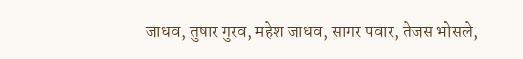जाधव, तुषार गुरव, महेश जाधव, सागर पवार, तेजस भोसले,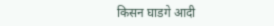किसन घाडगे आदी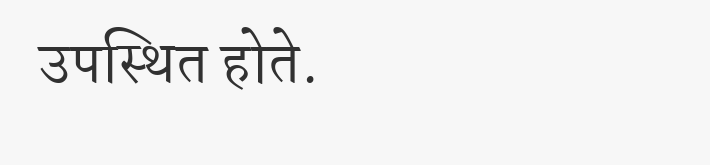उपस्थित होते.